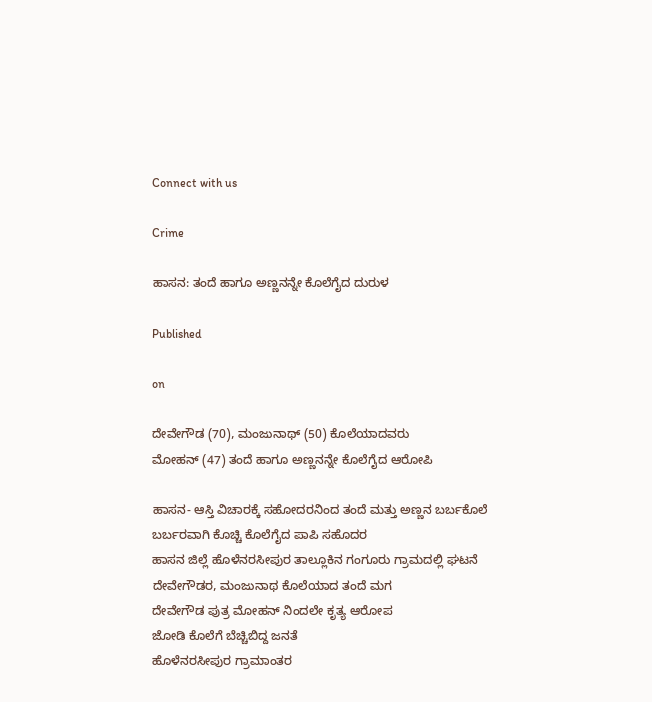Connect with us

Crime

ಹಾಸನ: ತಂದೆ ಹಾಗೂ ಅಣ್ಣನನ್ನೇ ಕೊಲೆಗೈದ ದುರುಳ

Published

on

ದೇವೇಗೌಡ (70), ಮಂಜುನಾಥ್ (50) ಕೊಲೆಯಾದವರು
ಮೋಹನ್ (47) ತಂದೆ ಹಾಗೂ ಅಣ್ಣನನ್ನೇ ಕೊಲೆಗೈದ ಆರೋಪಿ

ಹಾಸನ- ಆಸ್ತಿ ವಿಚಾರಕ್ಕೆ ಸಹೋದರನಿಂದ ತಂದೆ ಮತ್ತು ಅಣ್ಣನ ಬರ್ಬಕೊಲೆ
ಬರ್ಬರವಾಗಿ ಕೊಚ್ಚಿ ಕೊಲೆಗೈದ ಪಾಪಿ ಸಹೊದರ
ಹಾಸನ ಜಿಲ್ಲೆ ಹೊಳೆನರಸೀಪುರ ತಾಲ್ಲೂಕಿನ ಗಂಗೂರು ಗ್ರಾಮದಲ್ಲಿ ಘಟನೆ
ದೇವೇಗೌಡರ, ಮಂಜುನಾಥ ಕೊಲೆಯಾದ ತಂದೆ ಮಗ
ದೇವೇಗೌಡ ಪುತ್ರ ಮೋಹನ್ ನಿಂದಲೇ ಕೃತ್ಯ ಆರೋಪ
ಜೋಡಿ ಕೊಲೆಗೆ ಬೆಚ್ಚಿಬಿದ್ದ ಜನತೆ
ಹೊಳೆನರಸೀಪುರ ಗ್ರಾಮಾಂತರ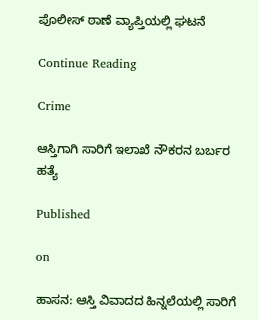ಪೊಲೀಸ್ ಠಾಣೆ ವ್ಯಾಪ್ತಿಯಲ್ಲಿ ಘಟನೆ

Continue Reading

Crime

ಆಸ್ತಿಗಾಗಿ ಸಾರಿಗೆ ಇಲಾಖೆ ನೌಕರನ ಬರ್ಬರ ಹತ್ಯೆ

Published

on

ಹಾಸನ: ಆಸ್ತಿ ವಿವಾದದ ಹಿನ್ನಲೆಯಲ್ಲಿ ಸಾರಿಗೆ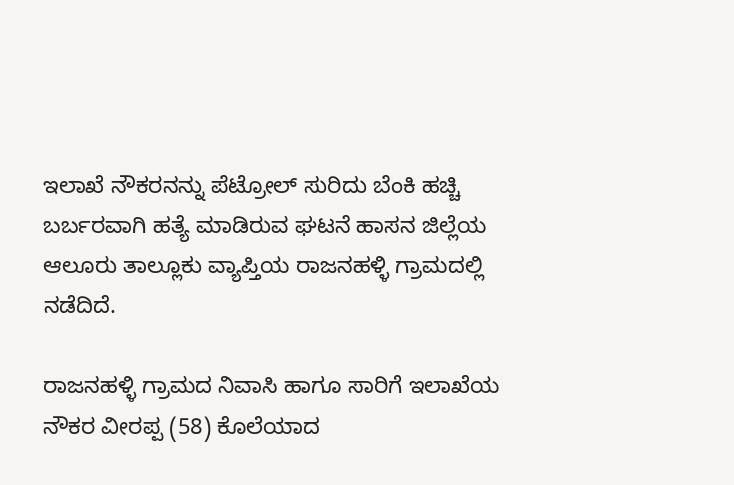ಇಲಾಖೆ ನೌಕರನನ್ನು ಪೆಟ್ರೋಲ್ ಸುರಿದು ಬೆಂಕಿ ಹಚ್ಚಿ ಬರ್ಬರವಾಗಿ ಹತ್ಯೆ ಮಾಡಿರುವ ಘಟನೆ ಹಾಸನ ಜಿಲ್ಲೆಯ ಆಲೂರು ತಾಲ್ಲೂಕು ವ್ಯಾಪ್ತಿಯ ರಾಜನಹಳ್ಳಿ ಗ್ರಾಮದಲ್ಲಿ ನಡೆದಿದೆ.

ರಾಜನಹಳ್ಳಿ ಗ್ರಾಮದ ನಿವಾಸಿ ಹಾಗೂ ಸಾರಿಗೆ ಇಲಾಖೆಯ ನೌಕರ ವೀರಪ್ಪ (58) ಕೊಲೆಯಾದ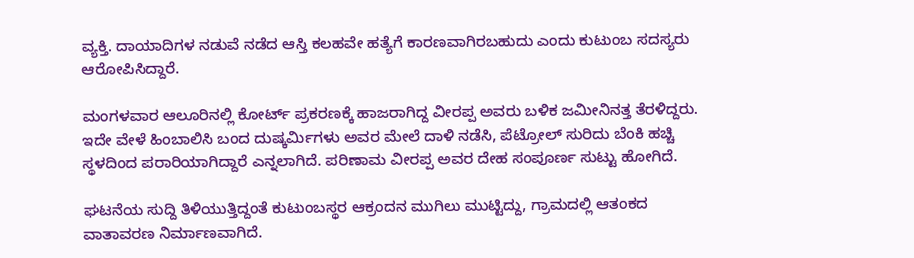ವ್ಯಕ್ತಿ. ದಾಯಾದಿಗಳ ನಡುವೆ ನಡೆದ ಆಸ್ತಿ ಕಲಹವೇ ಹತ್ಯೆಗೆ ಕಾರಣವಾಗಿರಬಹುದು ಎಂದು ಕುಟುಂಬ ಸದಸ್ಯರು ಆರೋಪಿಸಿದ್ದಾರೆ.

ಮಂಗಳವಾರ ಆಲೂರಿನಲ್ಲಿ ಕೋರ್ಟ್ ಪ್ರಕರಣಕ್ಕೆ ಹಾಜರಾಗಿದ್ದ ವೀರಪ್ಪ ಅವರು ಬಳಿಕ ಜಮೀನಿನತ್ತ ತೆರಳಿದ್ದರು. ಇದೇ ವೇಳೆ ಹಿಂಬಾಲಿಸಿ ಬಂದ ದುಷ್ಕರ್ಮಿಗಳು ಅವರ ಮೇಲೆ ದಾಳಿ ನಡೆಸಿ, ಪೆಟ್ರೋಲ್ ಸುರಿದು ಬೆಂಕಿ ಹಚ್ಚಿ ಸ್ಥಳದಿಂದ ಪರಾರಿಯಾಗಿದ್ದಾರೆ ಎನ್ನಲಾಗಿದೆ. ಪರಿಣಾಮ ವೀರಪ್ಪ ಅವರ ದೇಹ ಸಂಪೂರ್ಣ ಸುಟ್ಟು ಹೋಗಿದೆ.

ಘಟನೆಯ ಸುದ್ದಿ ತಿಳಿಯುತ್ತಿದ್ದಂತೆ ಕುಟುಂಬಸ್ಥರ ಆಕ್ರಂದನ ಮುಗಿಲು ಮುಟ್ಟಿದ್ದು, ಗ್ರಾಮದಲ್ಲಿ ಆತಂಕದ ವಾತಾವರಣ ನಿರ್ಮಾಣವಾಗಿದೆ.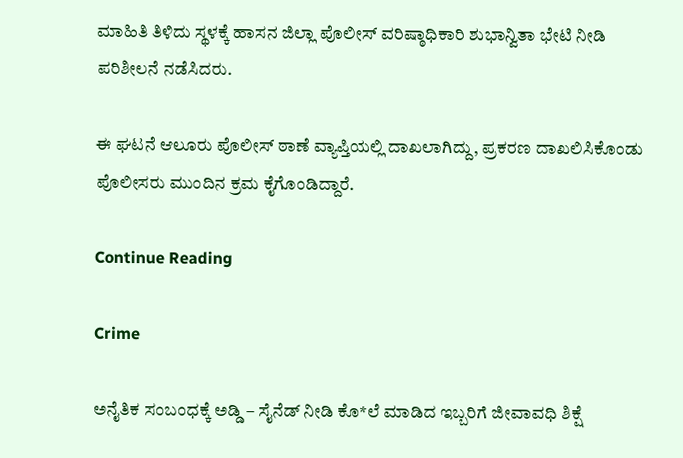ಮಾಹಿತಿ ತಿಳಿದು ಸ್ಥಳಕ್ಕೆ ಹಾಸನ ಜಿಲ್ಲಾ ಪೊಲೀಸ್ ವರಿಷ್ಠಾಧಿಕಾರಿ ಶುಭಾನ್ವಿತಾ ಭೇಟಿ ನೀಡಿ ಪರಿಶೀಲನೆ ನಡೆಸಿದರು.

ಈ ಘಟನೆ ಆಲೂರು ಪೊಲೀಸ್ ಠಾಣೆ ವ್ಯಾಪ್ತಿಯಲ್ಲಿ ದಾಖಲಾಗಿದ್ದು, ಪ್ರಕರಣ ದಾಖಲಿಸಿಕೊಂಡು ಪೊಲೀಸರು ಮುಂದಿನ ಕ್ರಮ ಕೈಗೊಂಡಿದ್ದಾರೆ.

Continue Reading

Crime

ಅನೈತಿಕ ಸಂಬಂಧಕ್ಕೆ ಅಡ್ಡಿ – ಸೈನೆಡ್ ನೀಡಿ ಕೊ*ಲೆ ಮಾಡಿದ ಇಬ್ಬರಿಗೆ ಜೀವಾವಧಿ ಶಿಕ್ಷೆ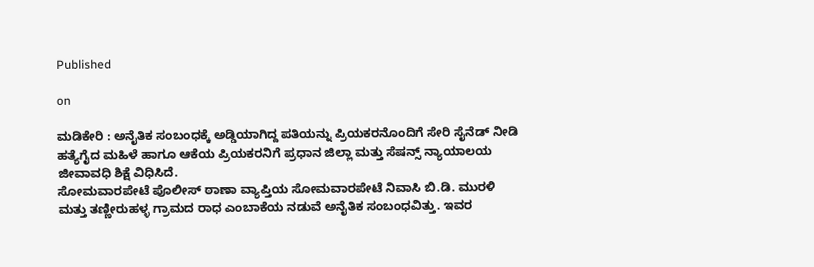Published

on

ಮಡಿಕೇರಿ : ಅನೈತಿಕ ಸಂಬಂಧಕ್ಕೆ ಅಡ್ಡಿಯಾಗಿದ್ದ ಪತಿಯನ್ನು ಪ್ರಿಯಕರನೊಂದಿಗೆ ಸೇರಿ ಸೈನೆಡ್ ನೀಡಿ ಹತ್ಯೆಗೈದ ಮಹಿಳೆ ಹಾಗೂ ಆಕೆಯ ಪ್ರಿಯಕರನಿಗೆ ಪ್ರಧಾನ ಜಿಲ್ಲಾ ಮತ್ತು ಸೆಷನ್ಸ್ ನ್ಯಾಯಾಲಯ ಜೀವಾವಧಿ ಶಿಕ್ಷೆ ವಿಧಿಸಿದೆ.
ಸೋಮವಾರಪೇಟೆ ಪೊಲೀಸ್ ಠಾಣಾ ವ್ಯಾಪ್ತಿಯ ಸೋಮವಾರಪೇಟೆ ನಿವಾಸಿ ಬಿ.ಡಿ. ಮುರಳಿ ಮತ್ತು ತಣ್ಣೀರುಹಳ್ಳ ಗ್ರಾಮದ ರಾಧ ಎಂಬಾಕೆಯ ನಡುವೆ ಅನೈತಿಕ ಸಂಬಂಧವಿತ್ತು. ಇವರ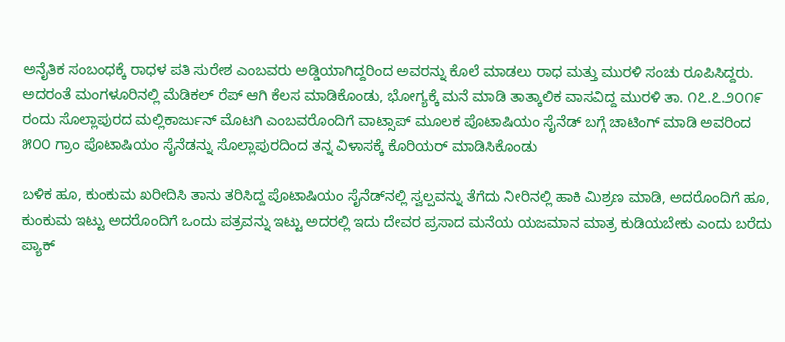ಅನೈತಿಕ ಸಂಬಂಧಕ್ಕೆ ರಾಧಳ ಪತಿ ಸುರೇಶ ಎಂಬವರು ಅಡ್ಡಿಯಾಗಿದ್ದರಿಂದ ಅವರನ್ನು ಕೊಲೆ ಮಾಡಲು ರಾಧ ಮತ್ತು ಮುರಳಿ ಸಂಚು ರೂಪಿಸಿದ್ದರು. ಅದರಂತೆ ಮಂಗಳೂರಿನಲ್ಲಿ ಮೆಡಿಕಲ್ ರೆಪ್ ಆಗಿ ಕೆಲಸ ಮಾಡಿಕೊಂಡು, ಭೋಗ್ಯಕ್ಕೆ ಮನೆ ಮಾಡಿ ತಾತ್ಕಾಲಿಕ ವಾಸವಿದ್ದ ಮುರಳಿ ತಾ. ೧೭.೭.೨೦೧೯ ರಂದು ಸೊಲ್ಲಾಪುರದ ಮಲ್ಲಿಕಾರ್ಜುನ್ ಮೊಟಗಿ ಎಂಬವರೊಂದಿಗೆ ವಾಟ್ಸಾಪ್ ಮೂಲಕ ಪೊಟಾಷಿಯಂ ಸೈನೆಡ್ ಬಗ್ಗೆ ಚಾಟಿಂಗ್ ಮಾಡಿ ಅವರಿಂದ ೫೦೦ ಗ್ರಾಂ ಪೊಟಾಷಿಯಂ ಸೈನೆಡನ್ನು ಸೊಲ್ಲಾಪುರದಿಂದ ತನ್ನ ವಿಳಾಸಕ್ಕೆ ಕೊರಿಯರ್ ಮಾಡಿಸಿಕೊಂಡು

ಬಳಿಕ ಹೂ, ಕುಂಕುಮ ಖರೀದಿಸಿ ತಾನು ತರಿಸಿದ್ದ ಪೊಟಾಷಿಯಂ ಸೈನೆಡ್‌ನಲ್ಲಿ ಸ್ವಲ್ಪವನ್ನು ತೆಗೆದು ನೀರಿನಲ್ಲಿ ಹಾಕಿ ಮಿಶ್ರಣ ಮಾಡಿ, ಅದರೊಂದಿಗೆ ಹೂ, ಕುಂಕುಮ ಇಟ್ಟು ಅದರೊಂದಿಗೆ ಒಂದು ಪತ್ರವನ್ನು ಇಟ್ಟು ಅದರಲ್ಲಿ ಇದು ದೇವರ ಪ್ರಸಾದ ಮನೆಯ ಯಜಮಾನ ಮಾತ್ರ ಕುಡಿಯಬೇಕು ಎಂದು ಬರೆದು ಪ್ಯಾಕ್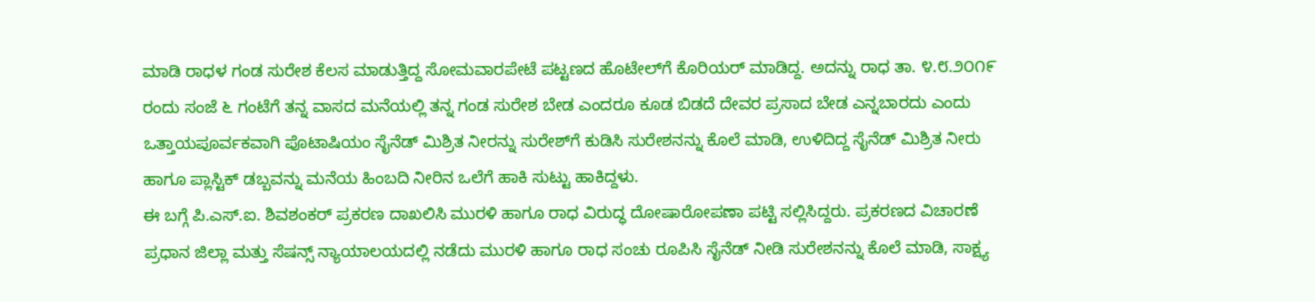ಮಾಡಿ ರಾಧಳ ಗಂಡ ಸುರೇಶ ಕೆಲಸ ಮಾಡುತ್ತಿದ್ದ ಸೋಮವಾರಪೇಟೆ ಪಟ್ಟಣದ ಹೊಟೇಲ್‌ಗೆ ಕೊರಿಯರ್ ಮಾಡಿದ್ದ. ಅದನ್ನು ರಾಧ ತಾ. ೪.೮.೨೦೧೯ ರಂದು ಸಂಜೆ ೬ ಗಂಟೆಗೆ ತನ್ನ ವಾಸದ ಮನೆಯಲ್ಲಿ ತನ್ನ ಗಂಡ ಸುರೇಶ ಬೇಡ ಎಂದರೂ ಕೂಡ ಬಿಡದೆ ದೇವರ ಪ್ರಸಾದ ಬೇಡ ಎನ್ನಬಾರದು ಎಂದು ಒತ್ತಾಯಪೂರ್ವಕವಾಗಿ ಪೊಟಾಷಿಯಂ ಸೈನೆಡ್ ಮಿಶ್ರಿತ ನೀರನ್ನು ಸುರೇಶ್‌ಗೆ ಕುಡಿಸಿ ಸುರೇಶನನ್ನು ಕೊಲೆ ಮಾಡಿ, ಉಳಿದಿದ್ದ ಸೈನೆಡ್ ಮಿಶ್ರಿತ ನೀರು ಹಾಗೂ ಪ್ಲಾಸ್ಟಿಕ್ ಡಬ್ಬವನ್ನು ಮನೆಯ ಹಿಂಬದಿ ನೀರಿನ ಒಲೆಗೆ ಹಾಕಿ ಸುಟ್ಟು ಹಾಕಿದ್ದಳು.
ಈ ಬಗ್ಗೆ ಪಿ.ಎಸ್.ಐ. ಶಿವಶಂಕರ್ ಪ್ರಕರಣ ದಾಖಲಿಸಿ ಮುರಳಿ ಹಾಗೂ ರಾಧ ವಿರುದ್ಧ ದೋಷಾರೋಪಣಾ ಪಟ್ಟಿ ಸಲ್ಲಿಸಿದ್ದರು. ಪ್ರಕರಣದ ವಿಚಾರಣೆ ಪ್ರಧಾನ ಜಿಲ್ಲಾ ಮತ್ತು ಸೆಷನ್ಸ್ ನ್ಯಾಯಾಲಯದಲ್ಲಿ ನಡೆದು ಮುರಳಿ ಹಾಗೂ ರಾಧ ಸಂಚು ರೂಪಿಸಿ ಸೈನೆಡ್ ನೀಡಿ ಸುರೇಶನನ್ನು ಕೊಲೆ ಮಾಡಿ, ಸಾಕ್ಷ್ಯ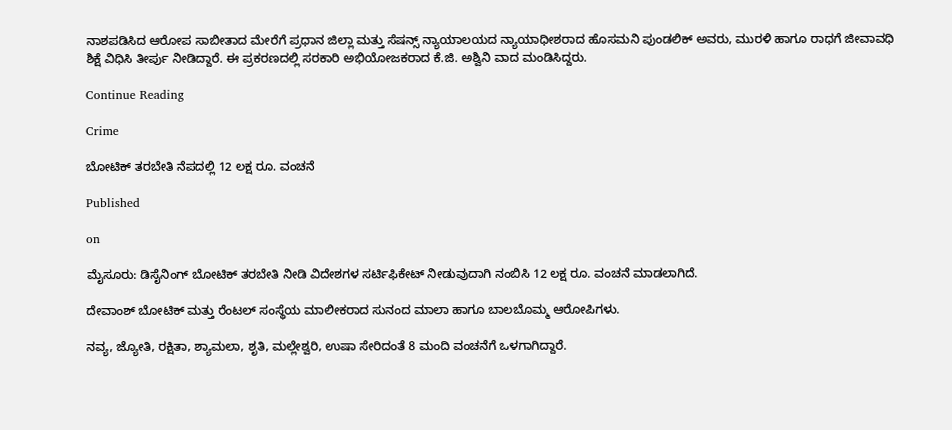ನಾಶಪಡಿಸಿದ ಆರೋಪ ಸಾಬೀತಾದ ಮೇರೆಗೆ ಪ್ರಧಾನ ಜಿಲ್ಲಾ ಮತ್ತು ಸೆಷನ್ಸ್ ನ್ಯಾಯಾಲಯದ ನ್ಯಾಯಾಧೀಶರಾದ ಹೊಸಮನಿ ಪುಂಡಲಿಕ್ ಅವರು, ಮುರಳಿ ಹಾಗೂ ರಾಧಗೆ ಜೀವಾವಧಿ ಶಿಕ್ಷೆ ವಿಧಿಸಿ ತೀರ್ಪು ನೀಡಿದ್ದಾರೆ. ಈ ಪ್ರಕರಣದಲ್ಲಿ ಸರಕಾರಿ ಅಭಿಯೋಜಕರಾದ ಕೆ.ಜಿ. ಅಶ್ವಿನಿ ವಾದ ಮಂಡಿಸಿದ್ದರು.

Continue Reading

Crime

ಬೋಟಿಕ್ ತರಬೇತಿ ನೆಪದಲ್ಲಿ 12 ಲಕ್ಷ ರೂ. ವಂಚನೆ

Published

on

ಮೈಸೂರು: ಡಿಸೈನಿಂಗ್ ಬೋಟಿಕ್ ತರಬೇತಿ ನೀಡಿ ವಿದೇಶಗಳ ಸರ್ಟಿಫಿಕೇಟ್ ನೀಡುವುದಾಗಿ ನಂಬಿಸಿ 12 ಲಕ್ಷ ರೂ. ವಂಚನೆ ಮಾಡಲಾಗಿದೆ.

ದೇವಾಂಶ್ ಬೋಟಿಕ್ ಮತ್ತು ರೆಂಟಲ್ ಸಂಸ್ಥೆಯ ಮಾಲೀಕರಾದ ಸುನಂದ ಮಾಲಾ ಹಾಗೂ ಬಾಲಬೊಮ್ಮ ಆರೋಪಿಗಳು‌.

ನವ್ಯ, ಜ್ಯೋತಿ, ರಕ್ಷಿತಾ, ಶ್ಯಾಮಲಾ, ಶೃತಿ, ಮಲ್ಲೇಶ್ವರಿ, ಉಷಾ ಸೇರಿದಂತೆ 8 ಮಂದಿ ವಂಚನೆಗೆ ಒಳಗಾಗಿದ್ದಾರೆ.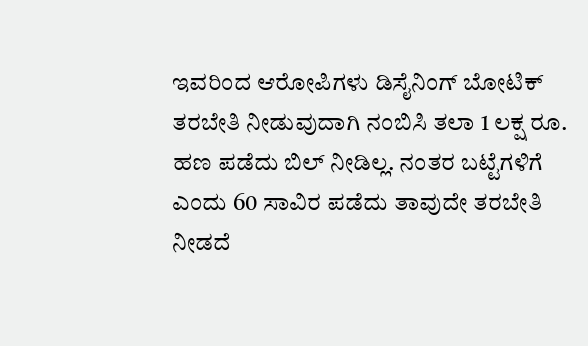ಇವರಿಂದ ಆರೋಪಿಗಳು ಡಿಸೈನಿಂಗ್ ಬೋಟಿಕ್ ತರಬೇತಿ ನೀಡುವುದಾಗಿ ನಂಬಿಸಿ ತಲಾ 1 ಲಕ್ಷ ರೂ. ಹಣ ಪಡೆದು ಬಿಲ್ ನೀಡಿಲ್ಲ. ನಂತರ ಬಟ್ಟೆಗಳಿಗೆ ಎಂದು 60 ಸಾವಿರ ಪಡೆದು ತಾವುದೇ ತರಬೇತಿ ನೀಡದೆ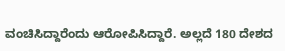ವಂಚಿಸಿದ್ದಾರೆಂದು ಆರೋಪಿಸಿದ್ದಾರೆ. ಅಲ್ಲದೆ 180 ದೇಶದ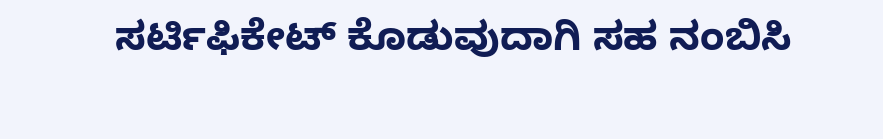ಸರ್ಟಿಫಿಕೇಟ್ ಕೊಡುವುದಾಗಿ ಸಹ ನಂಬಿಸಿ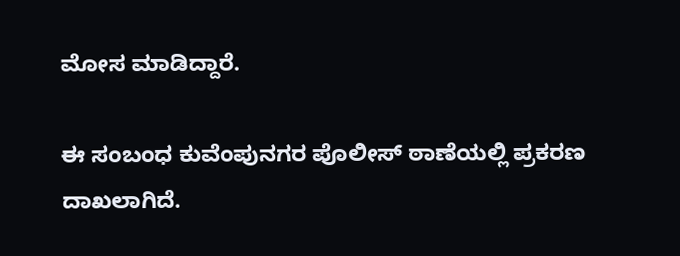ಮೋಸ ಮಾಡಿದ್ದಾರೆ.

ಈ ಸಂಬಂಧ ಕುವೆಂಪುನಗರ ಪೊಲೀಸ್ ಠಾಣೆಯಲ್ಲಿ ಪ್ರಕರಣ ದಾಖಲಾಗಿದೆ.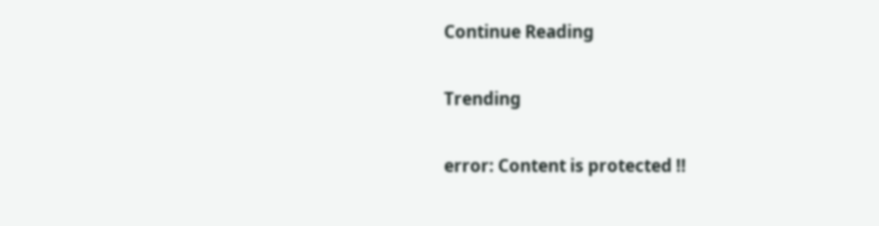Continue Reading

Trending

error: Content is protected !!